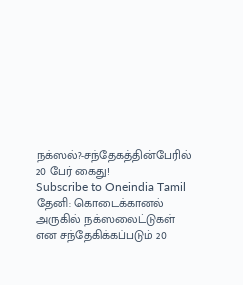நக்ஸல்?-சந்தேகத்தின்பேரில் 20 பேர் கைது!
Subscribe to Oneindia Tamil
தேனி: கொடைக்கானல் அருகில் நக்ஸலைட்டுகள் என சந்தேகிக்கப்படும் 20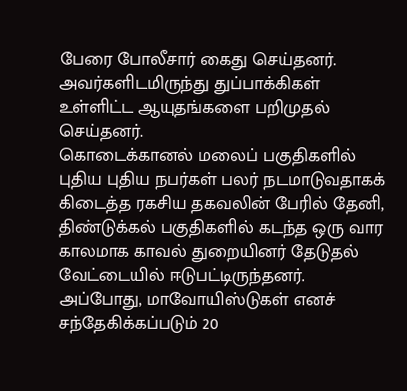பேரை போலீசார் கைது செய்தனர். அவர்களிடமிருந்து துப்பாக்கிகள் உள்ளிட்ட ஆயுதங்களை பறிமுதல் செய்தனர்.
கொடைக்கானல் மலைப் பகுதிகளில் புதிய புதிய நபர்கள் பலர் நடமாடுவதாகக் கிடைத்த ரகசிய தகவலின் பேரில் தேனி, திண்டுக்கல் பகுதிகளில் கடந்த ஒரு வார காலமாக காவல் துறையினர் தேடுதல் வேட்டையில் ஈடுபட்டிருந்தனர்.
அப்போது, மாவோயிஸ்டுகள் எனச் சந்தேகிக்கப்படும் 20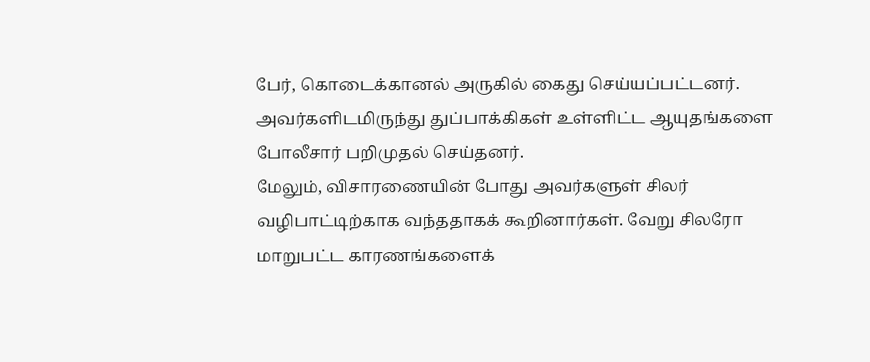பேர், கொடைக்கானல் அருகில் கைது செய்யப்பட்டனர். அவர்களிடமிருந்து துப்பாக்கிகள் உள்ளிட்ட ஆயுதங்களை போலீசார் பறிமுதல் செய்தனர்.
மேலும், விசாரணையின் போது அவர்களுள் சிலர் வழிபாட்டிற்காக வந்ததாகக் கூறினார்கள். வேறு சிலரோ மாறுபட்ட காரணங்களைக்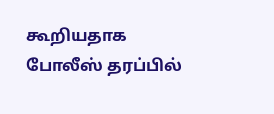கூறியதாக போலீஸ் தரப்பில்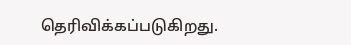தெரிவிக்கப்படுகிறது.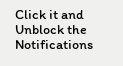Click it and Unblock the Notifications